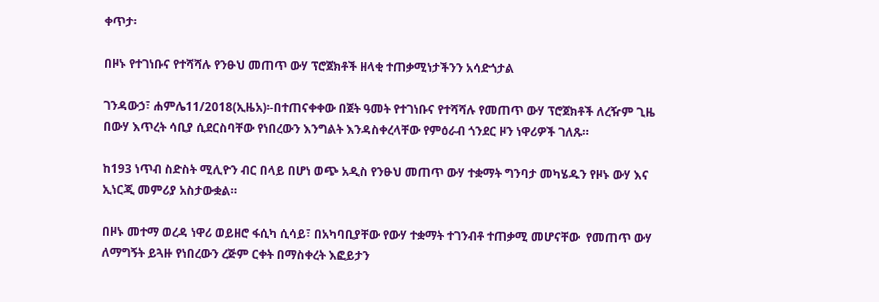ቀጥታ፡

በዞኑ የተገነቡና የተሻሻሉ የንፁህ መጠጥ ውሃ ፕሮጀክቶች ዘላቂ ተጠቃሚነታችንን አሳድጎታል

ገንዳውኃ፣ ሐምሌ11/2018(ኢዜአ)፡-በተጠናቀቀው በጀት ዓመት የተገነቡና የተሻሻሉ የመጠጥ ውሃ ፕሮጀክቶች ለረዥም ጊዜ በውሃ እጥረት ሳቢያ ሲደርስባቸው የነበረውን እንግልት እንዳስቀረላቸው የምዕራብ ጎንደር ዞን ነዋሪዎች ገለጹ።

ከ193 ነጥብ ስድስት ሚሊዮን ብር በላይ በሆነ ወጭ አዲስ የንፁህ መጠጥ ውሃ ተቋማት ግንባታ መካሄዱን የዞኑ ውሃ እና ኢነርጂ መምሪያ አስታውቋል።

በዞኑ መተማ ወረዳ ነዋሪ ወይዘሮ ፋሲካ ሲሳይ፣ በአካባቢያቸው የውሃ ተቋማት ተገንብቶ ተጠቃሚ መሆናቸው  የመጠጥ ውሃ ለማግኝት ይጓዙ የነበረውን ረጅም ርቀት በማስቀረት እፎይታን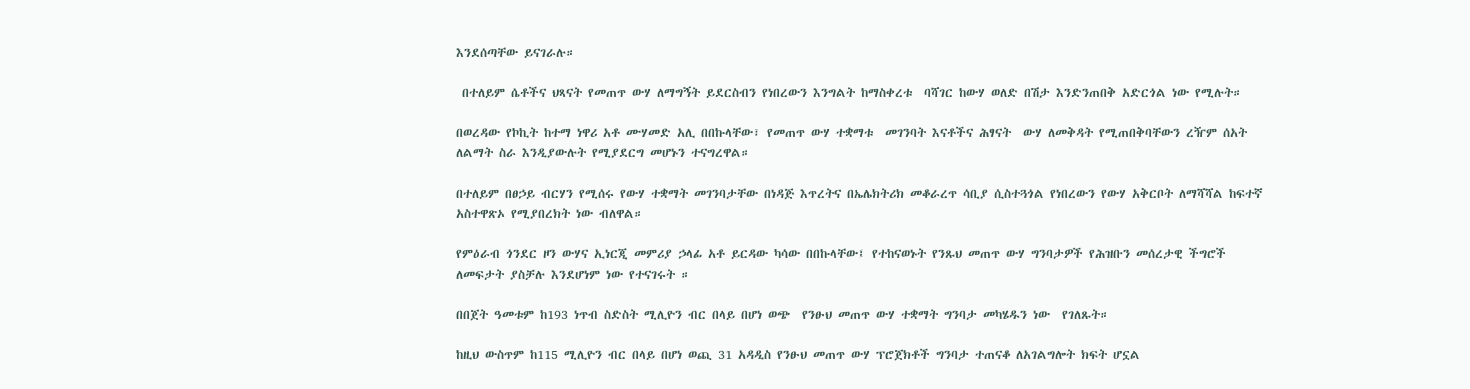እንደሰጣቸው ይናገራሉ።

 በተለይም ሴቶችና ህጻናት የመጠጥ ውሃ ለማግኝት ይደርስብን የነበረውን እንግልት ከማስቀረቱ  ባሻገር ከውሃ ወለድ በሽታ እንድንጠበቅ አድርጎል ነው የሚሉት።

በወረዳው የኮኪት ከተማ ነዋሪ አቶ ሙሃመድ አሊ በበኩላቸው፣ የመጠጥ ውሃ ተቋማቱ  መገንባት እናቶችና ሕፃናት  ውሃ ለመቅዳት የሚጠበቅባቸውን ረዥም ሰአት  ለልማት ስራ እንዲያውሉት የሚያደርግ መሆኑን ተናግረዋል።

በተለይም በፀኃይ ብርሃን የሚሰሩ የውሃ ተቋማት መገንባታቸው በነዳጅ እጥረትና በኤሌክትሪክ መቆራረጥ ሳቢያ ሲስተጓጎል የነበረውን የውሃ አቅርቦት ለማሻሻል ከፍተኛ አስተዋጽኦ የሚያበረክት ነው ብለዋል።

የምዕራብ ጎንደር ዞን ውሃና ኢነርጂ መምሪያ ኃላፊ አቶ ይርዳው ካሳው በበኩላቸው፤ የተከናወኑት የንጹህ መጠጥ ውሃ ግንባታዎች የሕዝቡን መሰረታዊ ችግሮች ለመፍታት ያስቻሉ እንደሆነም ነው የተናገሩት ።

በበጀት ዓመቱም ከ193 ነጥብ ስድስት ሚሊዮን ብር በላይ በሆነ ወጭ  የንፁህ መጠጥ ውሃ ተቋማት ግንባታ መካሄዱን ነው  የገለጹት።

ከዚህ ውስጥም ከ115 ሚሊዮን ብር በላይ በሆነ ወጪ 31 አዳዲስ የንፁህ መጠጥ ውሃ ፕሮጀክቶች ግንባታ ተጠናቆ ለአገልግሎት ክፍት ሆኗል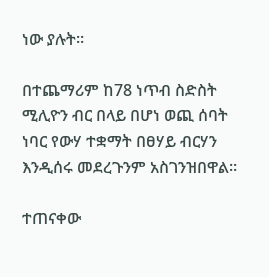ነው ያሉት።

በተጨማሪም ከ78 ነጥብ ስድስት ሚሊዮን ብር በላይ በሆነ ወጪ ሰባት ነባር የውሃ ተቋማት በፀሃይ ብርሃን እንዲሰሩ መደረጉንም አስገንዝበዋል።

ተጠናቀው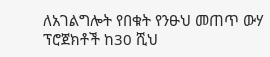ለአገልግሎት የበቁት የንፁህ መጠጥ ውሃ ፕሮጀክቶች ከ30 ሺህ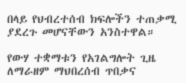በላይ የህብረተሰብ ክፍሎችን ተጠቃሚ ያደረጉ መሆናቸውን አንስተዋል።

የውሃ ተቋማቱን የአገልግሎት ጊዜ ለማራዘም ማህበረሰብ ጥበቃና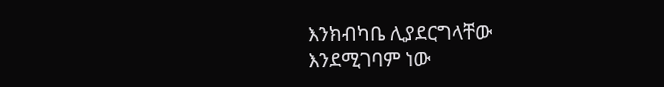እንክብካቤ ሊያደርግላቸው እንደሚገባም ነው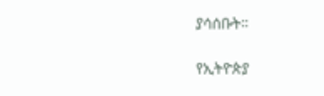ያሳሰቡት።

የኢትዮጵያ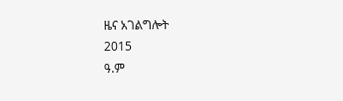ዜና አገልግሎት
2015
ዓ.ም